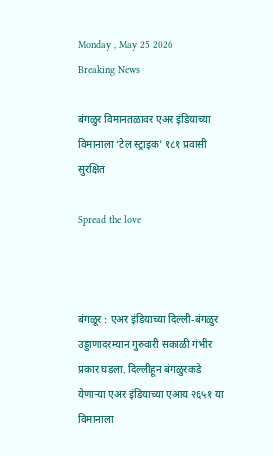Monday , May 25 2026
Breaking News

बंगळुर विमानतळावर एअर इंडियाच्या विमानाला ‘टेल स्ट्राइक’ १८१ प्रवासी सुरक्षित

Spread the love



बंगळूर : एअर इंडियाच्या दिल्ली-बंगळुर उड्डाणादरम्यान गुरुवारी सकाळी गंभीर प्रकार घडला. दिल्लीहून बंगळुरकडे येणाऱ्या एअर इंडियाच्या एआय २६५१ या विमानाला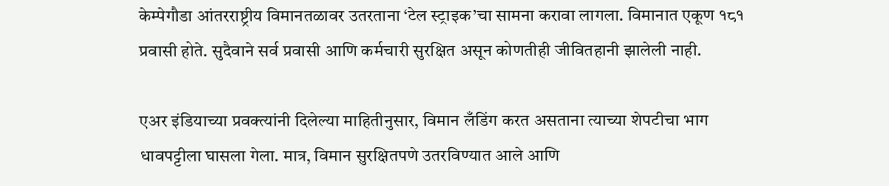केम्पेगौडा आंतरराष्ट्रीय विमानतळावर उतरताना ‘टेल स्ट्राइक’चा सामना करावा लागला. विमानात एकूण १८१ प्रवासी होते. सुदैवाने सर्व प्रवासी आणि कर्मचारी सुरक्षित असून कोणतीही जीवितहानी झालेली नाही.

एअर इंडियाच्या प्रवक्त्यांनी दिलेल्या माहितीनुसार, विमान लँडिंग करत असताना त्याच्या शेपटीचा भाग धावपट्टीला घासला गेला. मात्र, विमान सुरक्षितपणे उतरविण्यात आले आणि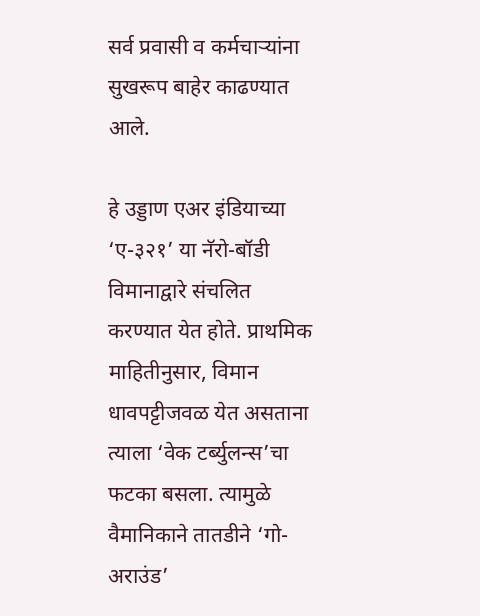सर्व प्रवासी व कर्मचाऱ्यांना सुखरूप बाहेर काढण्यात आले.

हे उड्डाण एअर इंडियाच्या ‘ए-३२१’ या नॅरो-बॉडी विमानाद्वारे संचलित करण्यात येत होते. प्राथमिक माहितीनुसार, विमान धावपट्टीजवळ येत असताना त्याला ‘वेक टर्ब्युलन्स’चा फटका बसला. त्यामुळे वैमानिकाने तातडीने ‘गो-अराउंड’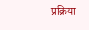प्रक्रिया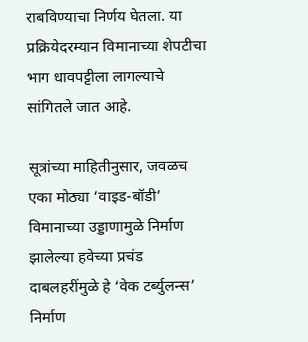राबविण्याचा निर्णय घेतला. या प्रक्रियेदरम्यान विमानाच्या शेपटीचा भाग धावपट्टीला लागल्याचे सांगितले जात आहे.

सूत्रांच्या माहितीनुसार, जवळच एका मोठ्या ‘वाइड-बॉडी’ विमानाच्या उड्डाणामुळे निर्माण झालेल्या हवेच्या प्रचंड दाबलहरींमुळे हे ‘वेक टर्ब्युलन्स’ निर्माण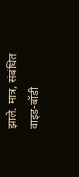झाले. मात्र, संबंधित वाइड-बॉडी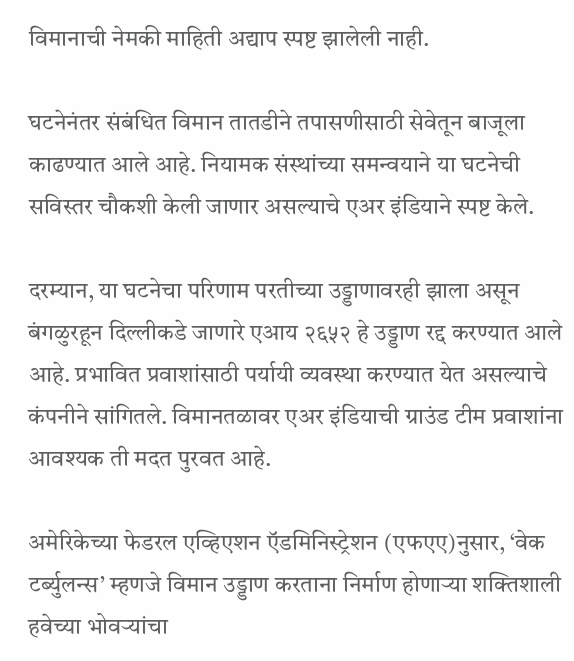विमानाची नेमकी माहिती अद्याप स्पष्ट झालेली नाही.

घटनेनंतर संबंधित विमान तातडीने तपासणीसाठी सेवेतून बाजूला काढण्यात आले आहे. नियामक संस्थांच्या समन्वयाने या घटनेची सविस्तर चौकशी केली जाणार असल्याचे एअर इंडियाने स्पष्ट केले.

दरम्यान, या घटनेचा परिणाम परतीच्या उड्डाणावरही झाला असून बंगळुरहून दिल्लीकडे जाणारे एआय २६५२ हे उड्डाण रद्द करण्यात आले आहे. प्रभावित प्रवाशांसाठी पर्यायी व्यवस्था करण्यात येत असल्याचे कंपनीने सांगितले. विमानतळावर एअर इंडियाची ग्राउंड टीम प्रवाशांना आवश्यक ती मदत पुरवत आहे.

अमेरिकेच्या फेडरल एव्हिएशन ऍडमिनिस्ट्रेशन (एफएए)नुसार, ‘वेक टर्ब्युलन्स’ म्हणजे विमान उड्डाण करताना निर्माण होणाऱ्या शक्तिशाली हवेच्या भोवऱ्यांचा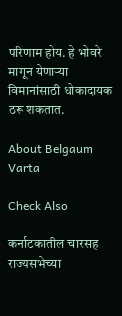परिणाम होय. हे भोवरे मागून येणाऱ्या विमानांसाठी धोकादायक ठरू शकतात.

About Belgaum Varta

Check Also

कर्नाटकातील चारसह राज्यसभेच्या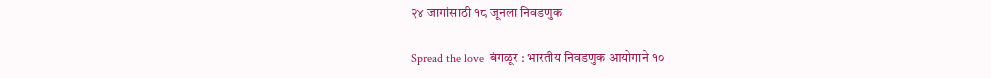२४ जागांसाठी १८ जूनला निवडणुक

Spread the love  बंगळूर : भारतीय निवडणुक आयोगाने १०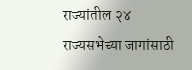राज्यांतील २४ राज्यसभेच्या जागांसाठी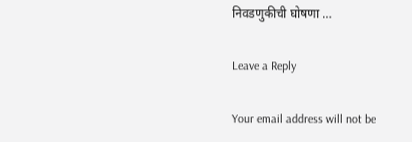निवडणुकीची घोषणा …

Leave a Reply

Your email address will not be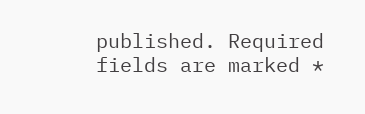published. Required fields are marked *